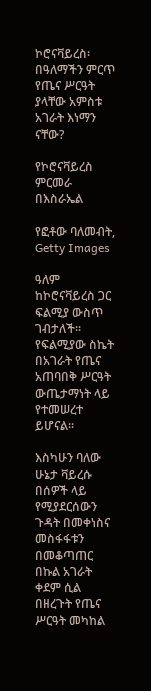ኮሮናቫይረስ፡ በዓለማችን ምርጥ የጤና ሥርዓት ያላቸው አምስቱ አገራት እነማን ናቸው?

የኮሮናቫይረስ ምርመራ በእስራኤል

የፎቶው ባለመብት, Getty Images

ዓለም ከኮሮናቫይረስ ጋር ፍልሚያ ውስጥ ገብታለች። የፍልሚያው ስኬት በአገራት የጤና አጠባበቅ ሥርዓት ውጤታማነት ላይ የተመሠረተ ይሆናል።

እስካሁን ባለው ሁኔታ ቫይረሱ በሰዎች ላይ የሚያደርሰውን ጉዳት በመቀነስና መስፋፋቱን በመቆጣጠር በኩል አገራት ቀደም ሲል በዘረጉት የጤና ሥርዓት መካከል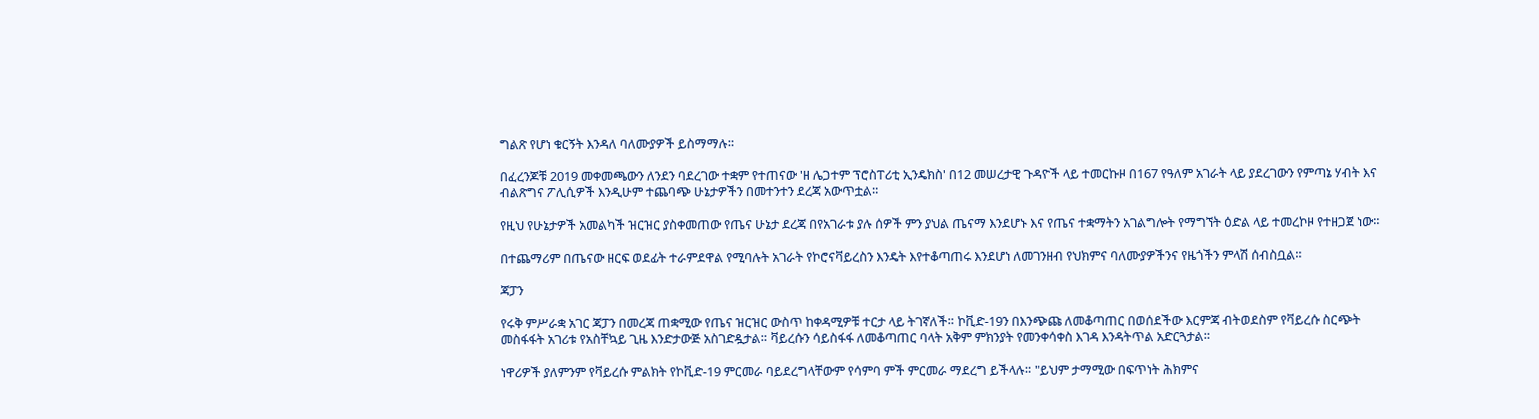ግልጽ የሆነ ቁርኝት እንዳለ ባለሙያዎች ይስማማሉ።

በፈረንጆቹ 2019 መቀመጫውን ለንደን ባደረገው ተቋም የተጠናው 'ዘ ሌጋተም ፕሮስፐሪቲ ኢንዴክስ' በ12 መሠረታዊ ጉዳዮች ላይ ተመርኩዞ በ167 የዓለም አገራት ላይ ያደረገውን የምጣኔ ሃብት እና ብልጽግና ፖሊሲዎች እንዲሁም ተጨባጭ ሁኔታዎችን በመተንተን ደረጃ አውጥቷል።

የዚህ የሁኔታዎች አመልካች ዝርዝር ያስቀመጠው የጤና ሁኔታ ደረጃ በየአገራቱ ያሉ ሰዎች ምን ያህል ጤናማ እንደሆኑ እና የጤና ተቋማትን አገልግሎት የማግኘት ዕድል ላይ ተመረኮዞ የተዘጋጀ ነው።

በተጨማሪም በጤናው ዘርፍ ወደፊት ተራምደዋል የሚባሉት አገራት የኮሮናቫይረስን እንዴት እየተቆጣጠሩ እንደሆነ ለመገንዘብ የህክምና ባለሙያዎችንና የዜጎችን ምላሽ ሰብስቧል።

ጃፓን

የሩቅ ምሥራቋ አገር ጃፓን በመረጃ ጠቋሚው የጤና ዝርዝር ውስጥ ከቀዳሚዎቹ ተርታ ላይ ትገኛለች። ኮቪድ-19ን በእንጭጩ ለመቆጣጠር በወሰደችው እርምጃ ብትወደስም የቫይረሱ ስርጭት መስፋፋት አገሪቱ የአስቸኳይ ጊዜ እንድታውጅ አስገድዷታል። ቫይረሱን ሳይስፋፋ ለመቆጣጠር ባላት አቅም ምክንያት የመንቀሳቀስ እገዳ እንዳትጥል አድርጓታል።

ነዋሪዎች ያለምንም የቫይረሱ ምልክት የኮቪድ-19 ምርመራ ባይደረግላቸውም የሳምባ ምች ምርመራ ማደረግ ይችላሉ። "ይህም ታማሚው በፍጥነት ሕክምና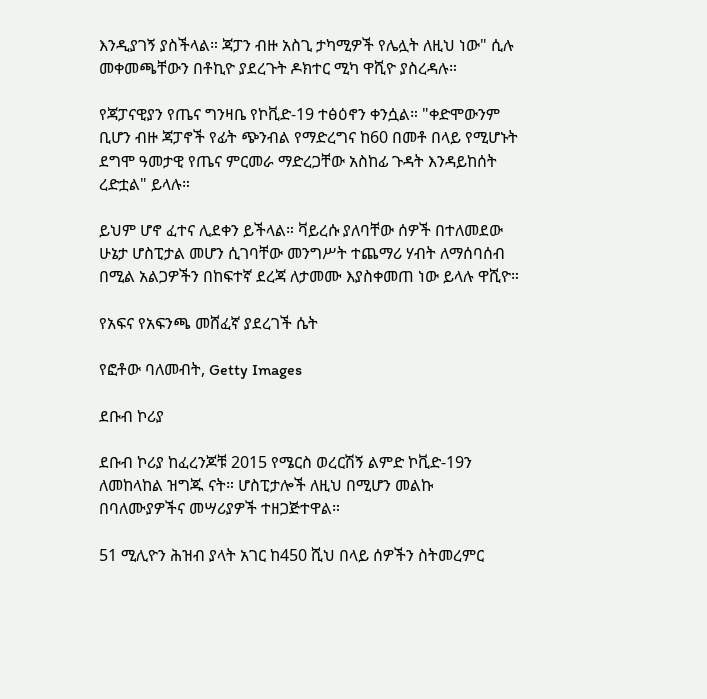እንዲያገኝ ያስችላል። ጃፓን ብዙ አስጊ ታካሚዎች የሌሏት ለዚህ ነው" ሲሉ መቀመጫቸውን በቶኪዮ ያደረጉት ዶክተር ሚካ ዋሺዮ ያስረዳሉ።

የጃፓናዊያን የጤና ግንዛቤ የኮቪድ-19 ተፅዕኖን ቀንሷል። "ቀድሞውንም ቢሆን ብዙ ጃፓኖች የፊት ጭንብል የማድረግና ከ60 በመቶ በላይ የሚሆኑት ደግሞ ዓመታዊ የጤና ምርመራ ማድረጋቸው አስከፊ ጉዳት እንዳይከሰት ረድቷል" ይላሉ።

ይህም ሆኖ ፈተና ሊደቀን ይችላል። ቫይረሱ ያለባቸው ሰዎች በተለመደው ሁኔታ ሆስፒታል መሆን ሲገባቸው መንግሥት ተጨማሪ ሃብት ለማሰባሰብ በሚል አልጋዎችን በከፍተኛ ደረጃ ለታመሙ እያስቀመጠ ነው ይላሉ ዋሺዮ።

የአፍና የአፍንጫ መሸፈኛ ያደረገች ሴት

የፎቶው ባለመብት, Getty Images

ደቡብ ኮሪያ

ደቡብ ኮሪያ ከፈረንጆቹ 2015 የሜርስ ወረርሽኝ ልምድ ኮቪድ-19ን ለመከላከል ዝግጁ ናት። ሆስፒታሎች ለዚህ በሚሆን መልኩ በባለሙያዎችና መሣሪያዎች ተዘጋጅተዋል።

51 ሚሊዮን ሕዝብ ያላት አገር ከ450 ሺህ በላይ ሰዎችን ስትመረምር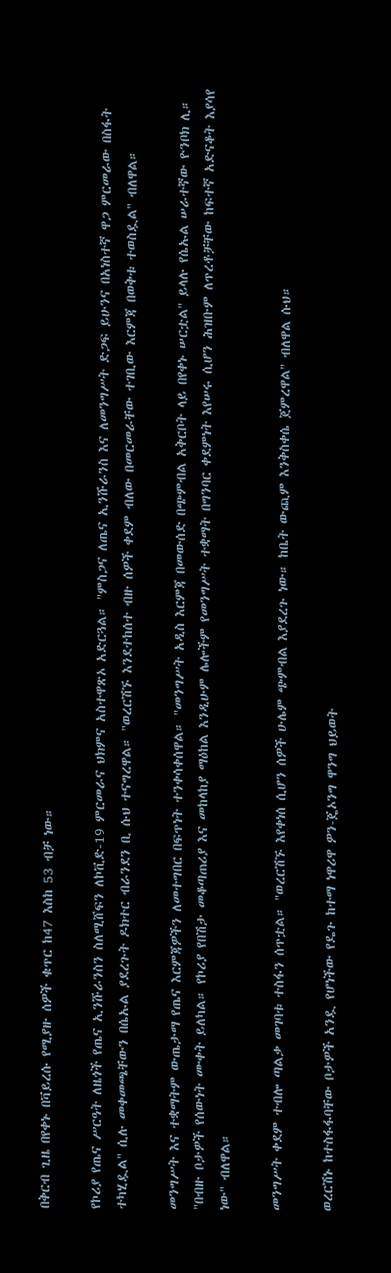በቅርብ ጊዜ በየቀኑ በቫይረሱ የሚያዙ ሰዎች ቁጥር ከ47 እስከ 53 ብቻ ነው።

የኮሪያ የጤና ሥርዓት ለዜጎች የጤና ኢንሹራንስን ስለሚሸፍን ለኮቪድ-19 ምርመራና ህክምና አስተዋጽኦ አድርጓል። "ምስጋና ለጤና ኢንሹራንስ እና ለመንግሥት ድጋፍ ይሁንና በአነስተኛ ዋጋ ምርመራው በስፋት ተካሂዷል" ሲሉ መቀመጫቸውን በሴኡል ያደረጉት ዶክተር ብራንደን ቢ ሱህ ተናግረዋል። "ወረርሽኙ እንደተከሰተ ብዙ ሰዎች ቀደም ብለው በመርመራቸው ተገቢው እርምጃ በወቅቱ ተወስዷል" ብለዋል።

መንግሥት እና ተቋማትም ውጤታማ የጤና እርምጃዎችን ለመተግበር በፍጥነት ተንቀሳቀሰዋል። "መንግሥት አዲስ እርምጃ በመውሰድ በጭምብል አቅርቦት ላይ በየቀኑ ሠርቷል" ይላሉ የሴኡል ሠራተኛው ዮንቦክ ሊ። "በብዙ ቦታዎች የሰውነት ሙቀት ይለካል። የኮሪያ የበሽታ መቆጣጠሪያ እና መከላከያ ማዕከል እንዲሁም ሌሎችም የመንግሥት ተቋማት በግንባር ቀደምነት እየሠሩ ሲሆን ሕዝቡም ለጥረቶቻቸው ከፍተኛ አድናቆት እያሳየ ነው" ብለዋል።

መንግሥት ቀደም ተብሎ ጣልቃ መገባቱ ተስፋን ሰጥቷል። "ወረርሽኙ እየቀነሰ ሲሆን ሰዎች ሁሌም ጭምብል እያደረጉ ነው። ከቤት ውጪም እንቅስቀሴ ጀምረዋል" ብለዋል ሱህ።

ወረርሽኑ ከተስፋፋባቸው ቦታዎች አንዷ የሆነችው የዴጉ ከተማ ነዋሪዋ ዎን-ጄኦንግ ዋንግ ህይወት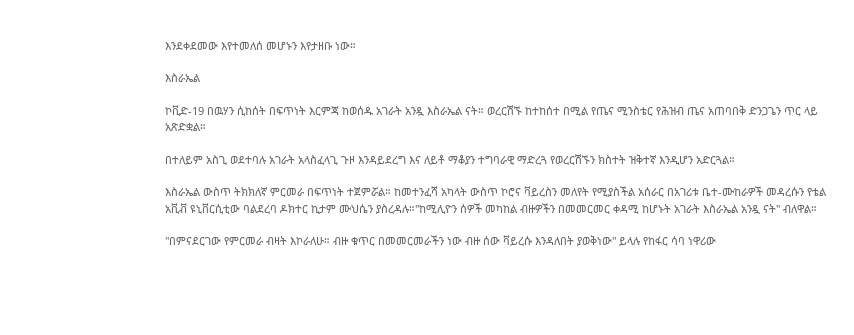እንደቀደመው እየተመለሰ መሆኑን እየታዘቡ ነው።

እስራኤል

ኮቪድ-19 በዉሃን ሲከሰት በፍጥነት እርምጃ ከወሰዱ አገራት አንዷ እስራኤል ናት። ወረርሽኙ ከተከሰተ በሚል የጤና ሚንስቴር የሕዝብ ጤና አጠባበቅ ድንጋጌን ጥር ላይ አጽድቋል።

በተለይም አስጊ ወደተባሉ አገራት አላስፈላጊ ጉዞ እንዳይደረግ እና ለይቶ ማቆያን ተግባራዊ ማድረጓ የወረርሽኙን ክስተት ዝቅተኛ እንዲሆን አድርጓል።

እስራኤል ውስጥ ትክክለኛ ምርመራ በፍጥነት ተጀምሯል። ከመተንፈሻ አካላት ውስጥ ኮሮና ቫይረስን መለየት የሚያስችል አሰራር በአገሪቱ ቤተ-ሙከራዎች መዳረሱን የቴል አቪቭ ዩኒቨርሲቲው ባልደረባ ዶክተር ኪታም ሙህሴን ያስረዳሉ።"ከሚሊዮን ሰዎች መካከል ብዙዎችን በመመርመር ቀዳሚ ከሆኑት አገራት እስራኤል አንዷ ናት" ብለዋል።

"በምናደርገው የምርመራ ብዛት እኮራለሁ። ብዙ ቁጥር በመመርመራችን ነው ብዙ ሰው ቫይረሱ እንዳለበት ያወቅነው" ይላሉ የከፋር ሳባ ነዋሪው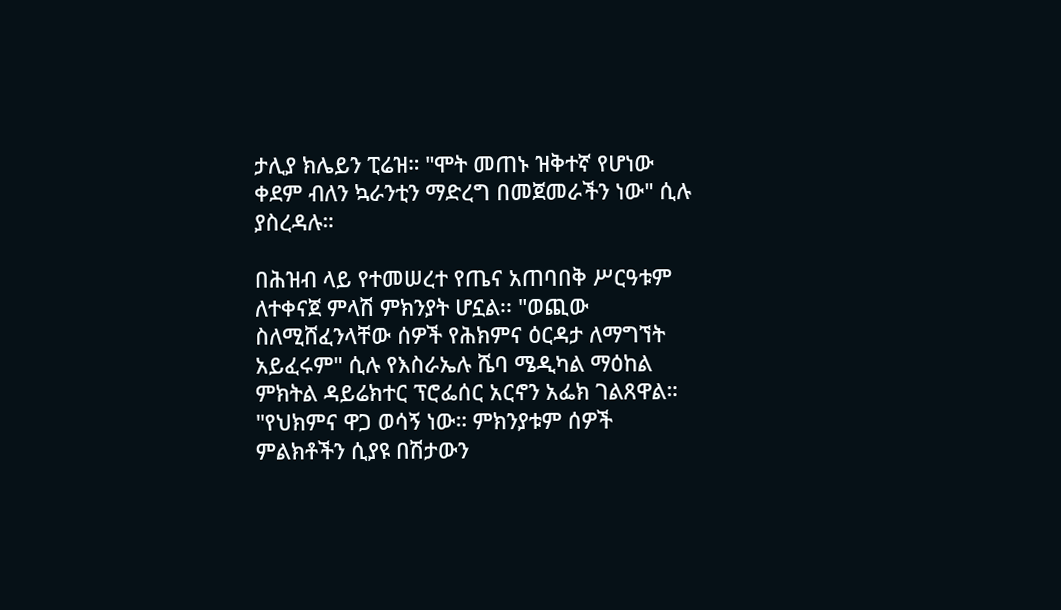ታሊያ ክሌይን ፒሬዝ። "ሞት መጠኑ ዝቅተኛ የሆነው ቀደም ብለን ኳራንቲን ማድረግ በመጀመራችን ነው" ሲሉ ያስረዳሉ።

በሕዝብ ላይ የተመሠረተ የጤና አጠባበቅ ሥርዓቱም ለተቀናጀ ምላሽ ምክንያት ሆኗል፡፡ "ወጪው ስለሚሸፈንላቸው ሰዎች የሕክምና ዕርዳታ ለማግኘት አይፈሩም" ሲሉ የእስራኤሉ ሼባ ሜዲካል ማዕከል ምክትል ዳይሬክተር ፕሮፌሰር አርኖን አፌክ ገልጸዋል። "የህክምና ዋጋ ወሳኝ ነው። ምክንያቱም ሰዎች ምልክቶችን ሲያዩ በሽታውን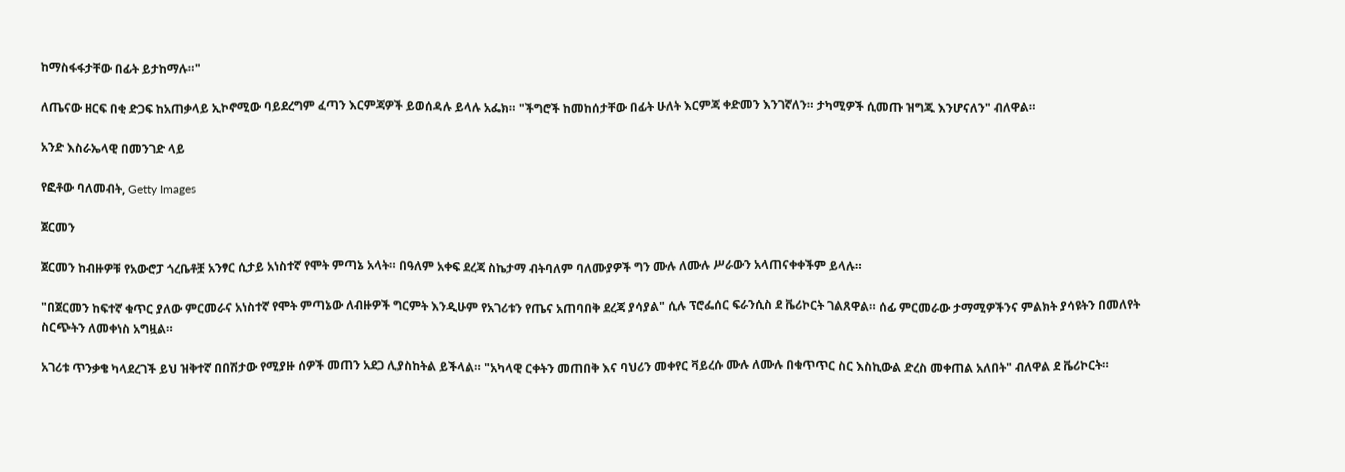ከማስፋፋታቸው በፊት ይታከማሉ።"

ለጤናው ዘርፍ በቂ ድጋፍ ከአጠቃላይ ኢኮኖሚው ባይደረግም ፈጣን እርምጃዎች ይወሰዳሉ ይላሉ አፌክ። "ችግሮች ከመከሰታቸው በፊት ሁለት እርምጃ ቀድመን እንገኛለን። ታካሚዎች ሲመጡ ዝግጁ እንሆናለን" ብለዋል።

አንድ እስራኤላዊ በመንገድ ላይ

የፎቶው ባለመብት, Getty Images

ጀርመን

ጀርመን ከብዙዎቹ የአውሮፓ ጎረቤቶቿ አንፃር ሲታይ አነስተኛ የሞት ምጣኔ አላት። በዓለም አቀፍ ደረጃ ስኬታማ ብትባለም ባለሙያዎች ግን ሙሉ ለሙሉ ሥራውን አላጠናቀቀችም ይላሉ።

"በጀርመን ከፍተኛ ቁጥር ያለው ምርመራና አነስተኛ የሞት ምጣኔው ለብዙዎች ግርምት እንዲሁም የአገሪቱን የጤና አጠባበቅ ደረጃ ያሳያል" ሲሉ ፕሮፌሰር ፍራንሲስ ደ ቬሪኮርት ገልጸዋል። ሰፊ ምርመራው ታማሚዎችንና ምልክት ያሳዩትን በመለየት ስርጭትን ለመቀነስ አግዟል።

አገሪቱ ጥንቃቄ ካላደረገች ይህ ዝቅተኛ በበሽታው የሚያዙ ሰዎች መጠን አደጋ ሊያስከትል ይችላል። "አካላዊ ርቀትን መጠበቅ እና ባህሪን መቀየር ቫይረሱ ሙሉ ለሙሉ በቁጥጥር ስር እስኪውል ድረስ መቀጠል አለበት" ብለዋል ደ ቬሪኮርት።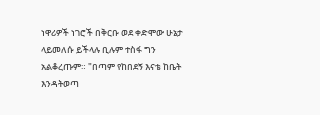ነዋሪዎች ነገሮች በቅርቡ ወደ ቀድሞው ሁኔታ ላይመለሱ ይችላሉ ቢሉም ተስፋ ግን አልቆረጡም። "በጣም የከበደኝ እናቴ ከቤት እንዳትወጣ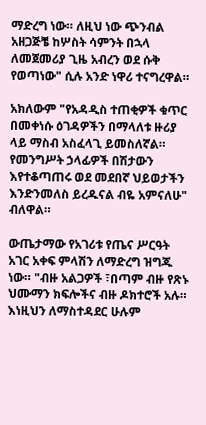ማድረግ ነው። ለዚህ ነው ጭንብል አዘጋጅቼ ከሦስት ሳምንት በኋላ ለመጀመሪያ ጊዜ አብረን ወደ ሱቅ የወጣነው" ሲሉ አንድ ነዋሪ ተናግረዋል።

አክለውም "የአዳዲስ ተጠቂዎች ቁጥር በመቀነሱ ዕገዳዎችን በማላለቱ ዙሪያ ላይ ማስብ አስፈላጊ ይመስለኛል። የመንግሥት ኃላፊዎች በሽታውን እየተቆጣጠሩ ወደ መደበኛ ህይወታችን እንድንመለስ ይረዱናል ብዬ አምናለሁ" ብለዋል።

ውጤታማው የአገሪቱ የጤና ሥርዓት አገር አቀፍ ምላሽን ለማድረግ ዝግጁ ነው። "ብዙ አልጋዎች ፣በጣም ብዙ የጽኑ ህሙማን ክፍሎችና ብዙ ዶክተሮች አሉ። እነዚህን ለማስተዳደር ሁሉም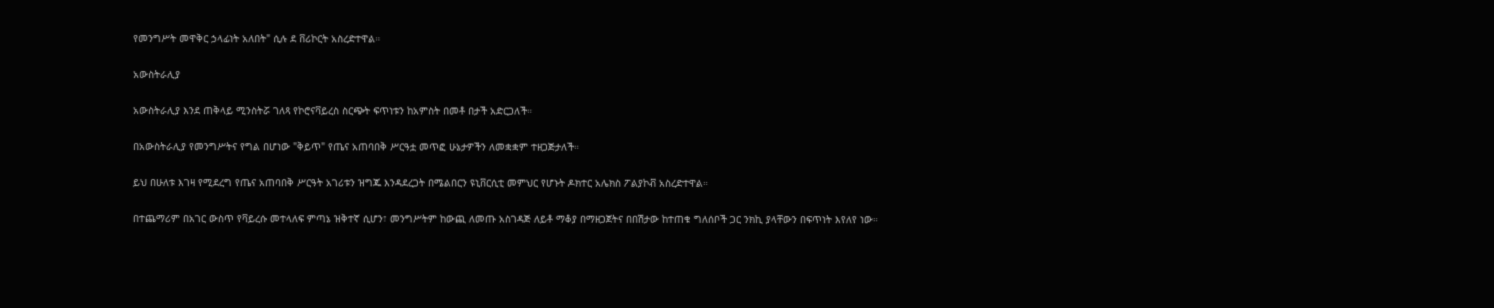የመንግሥት መዋቅር ኃላፊነት አለበት" ሲሉ ደ ቨሪኮርት አስረድተዋል።

አውስትራሊያ

አውስትራሊያ እንደ ጠቅላይ ሚንስትሯ ገለጻ የኮሮናቫይረስ ስርጭት ፍጥነቱን ከአምስት በመቶ በታች አድርጋለች።

በአውስትራሊያ የመንግሥትና የግል በሆነው "ቅይጥ" የጤና አጠባበቅ ሥርዓቷ መጥፎ ሁኔታዎችን ለመቋቋም ተዘጋጅታለች።

ይህ በሁለቱ እገዛ የሚደረግ የጤና አጠባበቅ ሥርዓት አገሪቱን ዝግጁ እንዳደረጋት በሜልበርን ዩኒቨርሲቲ መምህር የሆኑት ዶክተር አሌክስ ፖልያኮቭ አስረድተዋል።

በተጨማሪም በአገር ውስጥ የቫይረሱ መተላለፍ ምጣኔ ዝቅተኛ ሲሆን፣ መንግሥትም ከውጪ ለመጡ አስገዳጅ ለይቶ ማቆያ በማዘጋጀትና በበሽታው ከተጠቁ ግለሰቦች ጋር ንክኪ ያላቸውን በፍጥነት እየለየ ነው።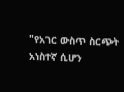"የአገር ውስጥ ስርጭት አነስተኛ ሲሆን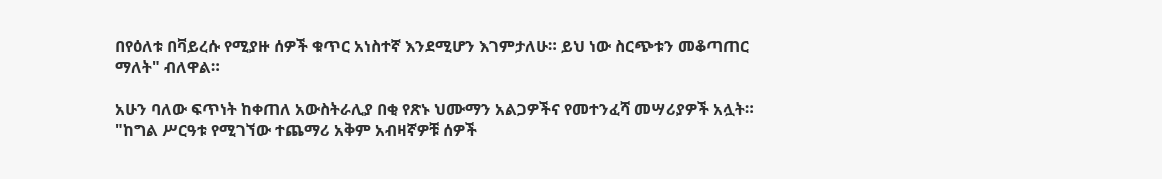በየዕለቱ በቫይረሱ የሚያዙ ሰዎች ቁጥር አነስተኛ እንደሚሆን እገምታለሁ። ይህ ነው ስርጭቱን መቆጣጠር ማለት" ብለዋል።

አሁን ባለው ፍጥነት ከቀጠለ አውስትራሊያ በቂ የጽኑ ህሙማን አልጋዎችና የመተንፈሻ መሣሪያዎች አሏት። "ከግል ሥርዓቱ የሚገኘው ተጨማሪ አቅም አብዛኛዎቹ ሰዎች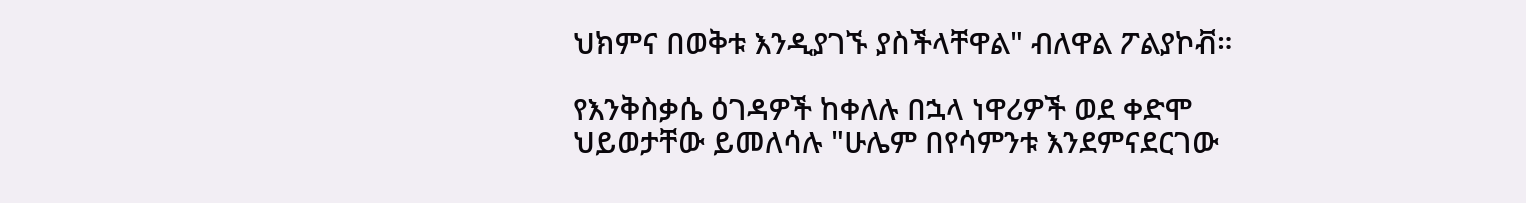ህክምና በወቅቱ እንዲያገኙ ያስችላቸዋል" ብለዋል ፖልያኮቭ።

የእንቅስቃሴ ዕገዳዎች ከቀለሉ በኋላ ነዋሪዎች ወደ ቀድሞ ህይወታቸው ይመለሳሉ "ሁሌም በየሳምንቱ እንደምናደርገው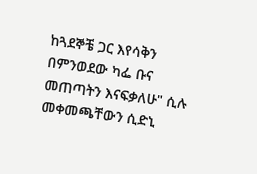ከጓደኞቼ ጋር እየሳቅን በምንወደው ካፌ ቡና መጠጣትን እናፍቃለሁ" ሲሉ መቀመጫቸውን ሲድኒ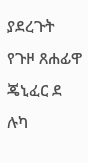ያደረጉት የጉዞ ጸሐፊዋ ጄኒፈር ደ ሉካ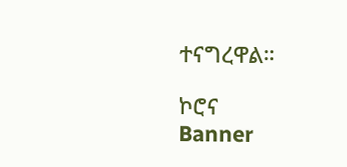ተናግረዋል።

ኮሮና
Banner